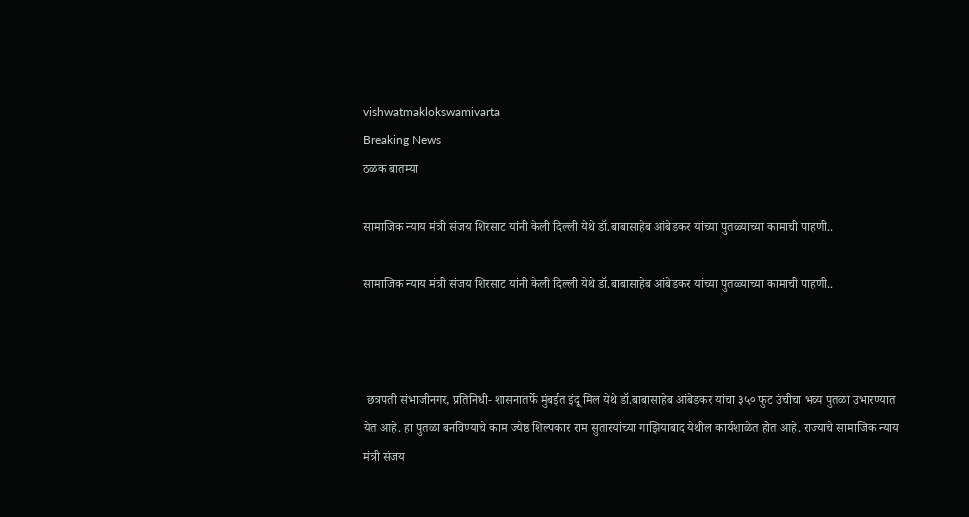vishwatmaklokswamivarta
Breaking News
ठळक बातम्या

सामाजिक न्याय मंत्री संजय शिरसाट यांनी केली दिल्ली येथे डॉ.बाबासाहेब आंबेडकर यांच्या पुतळ्याच्या कामाची पाहणी..

सामाजिक न्याय मंत्री संजय शिरसाट यांनी केली दिल्ली येथे डॉ.बाबासाहेब आंबेडकर यांच्या पुतळ्याच्या कामाची पाहणी..



 छत्रपती संभाजीनगर, प्रतिनिधी- शासनातर्फे मुंबईत इंदू मिल येथे डॉ.बाबासाहेब आंबेडकर यांचा ३५० फुट उंचीचा भव्य पुतळा उभारण्यात येत आहे. हा पुतळा बनविण्याचे काम ज्येष्ठ शिल्पकार राम सुतारयांच्या गाझियाबाद येथील कार्यशाळेत होत आहे. राज्याचे सामाजिक न्याय मंत्री संजय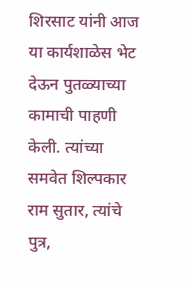शिरसाट यांनी आज या कार्यशाळेस भेट देऊन पुतळ्याच्या कामाची पाहणी केली. त्यांच्या समवेत शिल्पकार राम सुतार, त्यांचे पुत्र,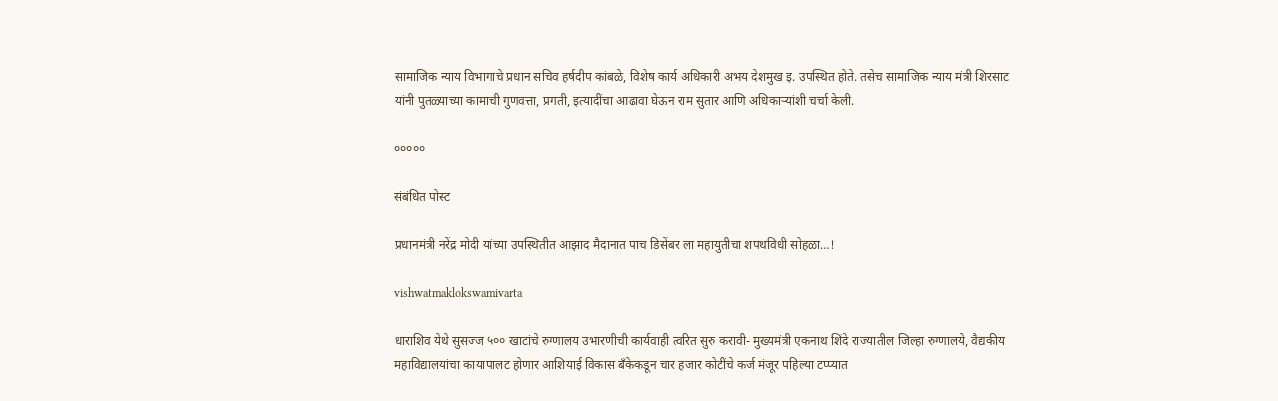सामाजिक न्याय विभागाचे प्रधान सचिव हर्षदीप कांबळे, विशेष कार्य अधिकारी अभय देशमुख इ. उपस्थित होते. तसेच सामाजिक न्याय मंत्री शिरसाट यांनी पुतळ्याच्या कामाची गुणवत्ता, प्रगती, इत्यादींचा आढावा घेऊन राम सुतार आणि अधिकाऱ्यांशी चर्चा केली.

०००००

संबंधित पोस्ट

प्रधानमंत्री नरेंद्र मोदी यांच्या उपस्थितीत आझाद मैदानात पाच डिसेंबर ला महायुतीचा शपथविधी सोहळा…!

vishwatmaklokswamivarta

धाराशिव येथे सुसज्ज ५०० खाटांचे रुग्णालय उभारणीची कार्यवाही त्वरित सुरु करावी- मुख्यमंत्री एकनाथ शिंदे राज्यातील जिल्हा रुग्णालये, वैद्यकीय महाविद्यालयांचा कायापालट होणार आशियाई विकास बँकेकडून चार हजार कोटींचे कर्ज मंजूर पहिल्या टप्प्यात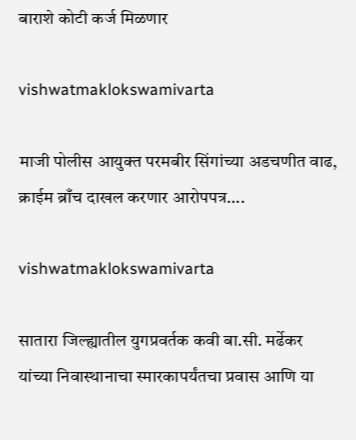बाराशे कोटी कर्ज मिळणार

vishwatmaklokswamivarta

माजी पोलीस आयुक्त परमबीर सिंगांच्या अडचणीत वाढ, क्राईम ब्राँच दाखल करणार आरोपपत्र….

vishwatmaklokswamivarta

सातारा जिल्ह्यातील युगप्रवर्तक कवी बा.सी. मर्ढेकर यांच्या निवास्थानाचा स्मारकापर्यंतचा प्रवास आणि या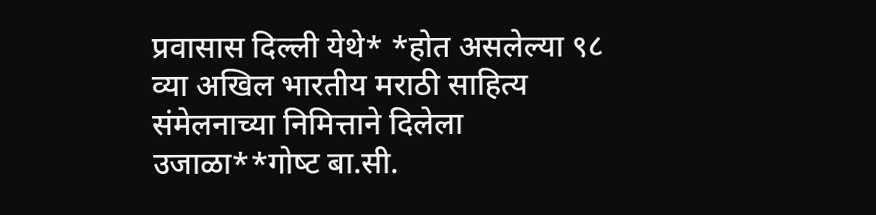प्रवासास दिल्ली येथे* *होत असलेल्या ९८ व्या अखिल भारतीय मराठी साहित्य संमेलनाच्या निमित्ताने दिलेला उजाळा**गोष्‍ट बा.सी.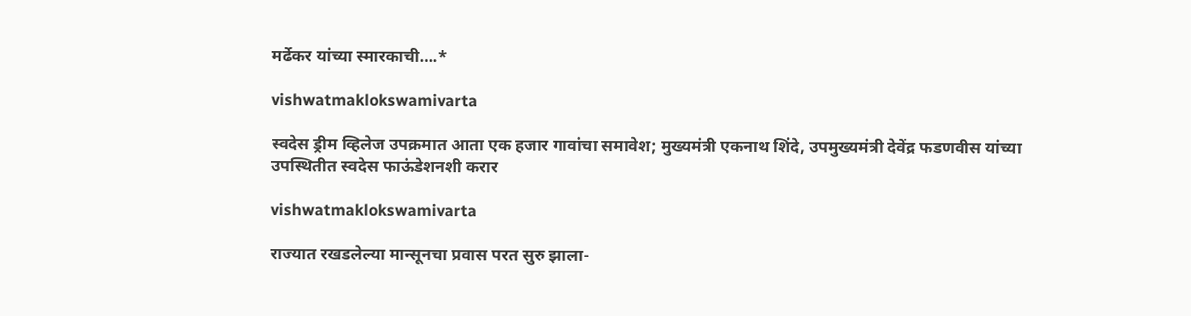मर्ढेकर यांच्या स्मारकाची….*

vishwatmaklokswamivarta

स्वदेस ड्रीम व्हिलेज उपक्रमात आता एक हजार गावांचा समावेश; मुख्यमंत्री एकनाथ शिंदे, उपमुख्यमंत्री देवेंद्र फडणवीस यांच्या उपस्थितीत स्वदेस फाऊंडेशनशी करार

vishwatmaklokswamivarta

राज्यात रखडलेल्या मान्सूनचा प्रवास परत सुरु झाला-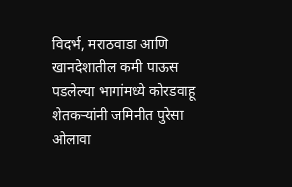विदर्भ, मराठवाडा आणि खानदेशातील कमी पाऊस पडलेल्या भागांमध्ये कोरडवाहू शेतकऱ्यांनी जमिनीत पुरेसा ओलावा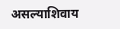असल्याशिवाय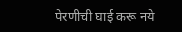पेरणीची घाई करू नये